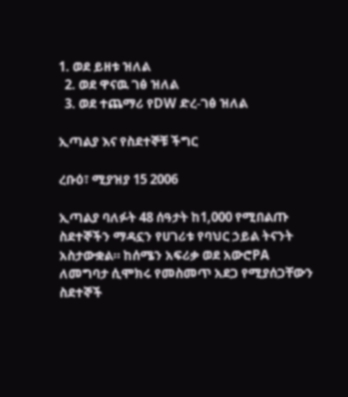1. ወደ ይዘቱ ዝለል
  2. ወደ ዋናዉ ገፅ ዝለል
  3. ወደ ተጨማሪ የDW ድረ-ገፅ ዝለል

ኢጣልያ እና የስደተኞቹ ችግር

ረቡዕ፣ ሚያዝያ 15 2006

ኢጣልያ ባለፉት 48 ሰዓታት ከ1,000 የሚበልጡ ስደተኞችን ማዳኗን የሀገሪቱ የባህር ኃይል ትናንት አስታውቋል። ከሰሜን አፍሪቃ ወደ አውሮPA ለመግባታ ሲሞክሩ የመስመጥ አደጋ የሚያሰጋቸውን ስደተኞች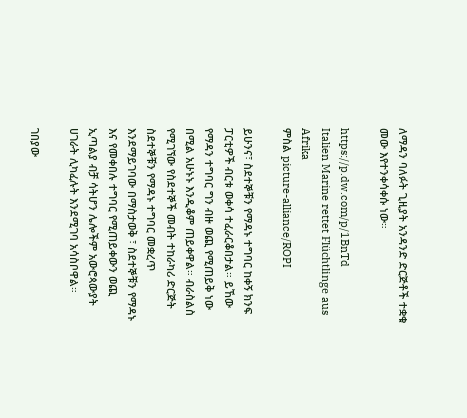ለማዳን ባለፉት ጊዚያት አንዳንድ ድርጅቶች ተቋቁ መው እየተንቀሳቀሱ ነው።

https://p.dw.com/p/1BnTd
Italien Marine rettet Flüchtlinge aus Afrika
ምስል picture-alliance/ROPI

ይሁንና፣ ስደተኞቹን የማዳኑ ተግባር ከቀኝ ክንፍ ፓርቲዎች ብርቱ ወቀሳ ተፈራርቆበታል። ይኸው የማዳን ተግባር ግን ብዙ ወጪ የሚጠይቅ ነው በሚል አሁኑኑ እንዲቆም ጠይቀዋል። ብራስልስ የሚገኘው የስደተኞች መብት ተከራካሪ ድርጅት ስደተኞቹን የማዳኑ ተግባር መቋረጥ እንደማይገባው በማስታወቅ ፣ ስደተኞቹን የማዳኑ እና የመቀበሉ ተግባር የሚጠይቀውን ወጪ ኢጣልያ ብቻ ሳትሆን ሌሎችም አውሮጳውያት ሀገራት ሊካፈሉት እንደሚገባ አሳስቦዋል።

ገበያው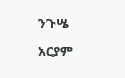ንጉሤ

አርያም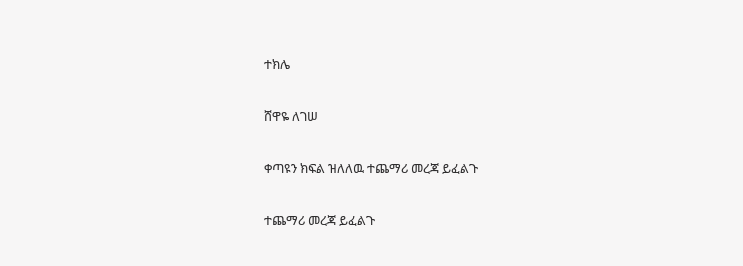ተክሌ

ሸዋዬ ለገሠ

ቀጣዩን ክፍል ዝለለዉ ተጨማሪ መረጃ ይፈልጉ

ተጨማሪ መረጃ ይፈልጉ